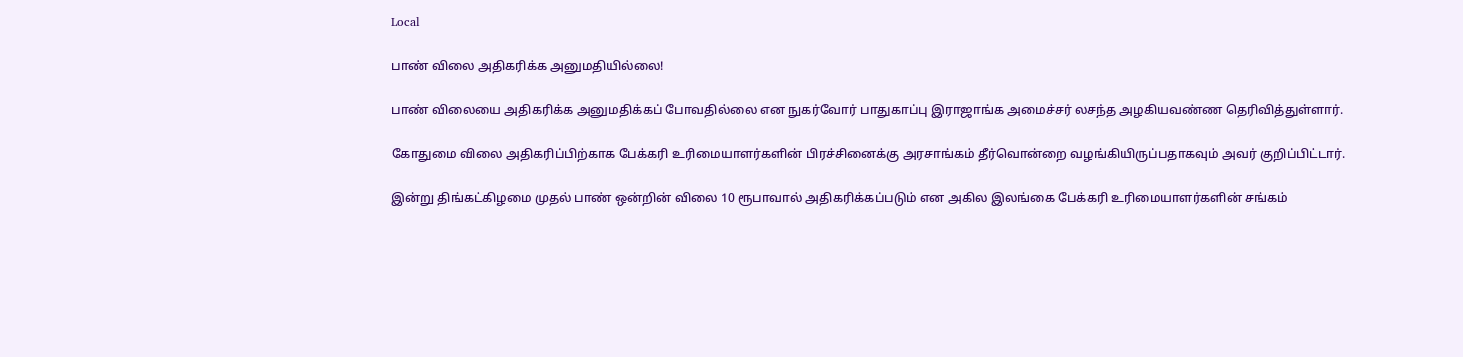Local

பாண் விலை அதிகரிக்க அனுமதியில்லை!

பாண் விலையை அதிகரிக்க அனுமதிக்கப் போவதில்லை என நுகர்வோர் பாதுகாப்பு இராஜாங்க அமைச்சர் லசந்த அழகியவண்ண தெரிவித்துள்ளார்.

கோதுமை விலை அதிகரிப்பிற்காக பேக்கரி உரிமையாளர்களின் பிரச்சினைக்கு அரசாங்கம் தீர்வொன்றை வழங்கியிருப்பதாகவும் அவர் குறிப்பிட்டார்.

இன்று திங்கட்கிழமை முதல் பாண் ஒன்றின் விலை 10 ரூபாவால் அதிகரிக்கப்படும் என அகில இலங்கை பேக்கரி உரிமையாளர்களின் சங்கம்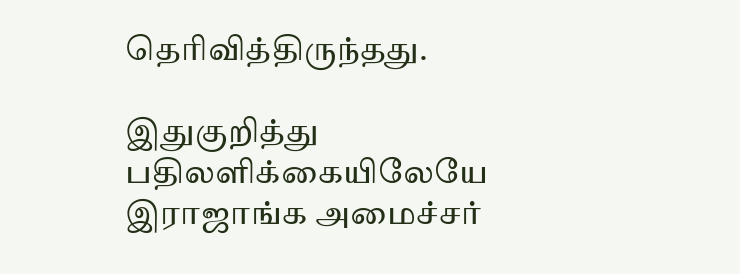தெரிவித்திருந்தது.

இதுகுறித்து பதிலளிக்கையிலேயே இராஜாங்க அமைச்சர்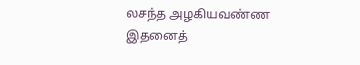லசந்த அழகியவண்ண இதனைத்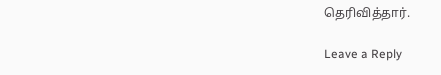தெரிவித்தார்.

Leave a Reply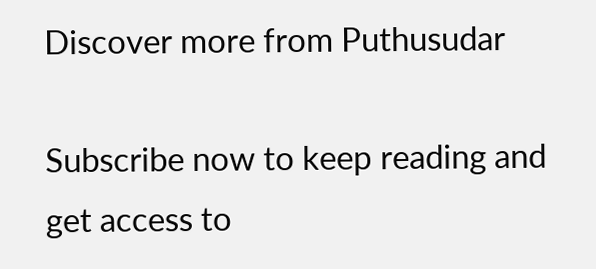Discover more from Puthusudar

Subscribe now to keep reading and get access to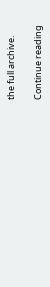the full archive.

Continue reading